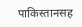पाकिस्तानसह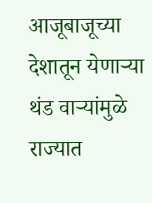आजूबाजूच्या देशातून येणाऱ्या थंड वाऱ्यांमुळे राज्यात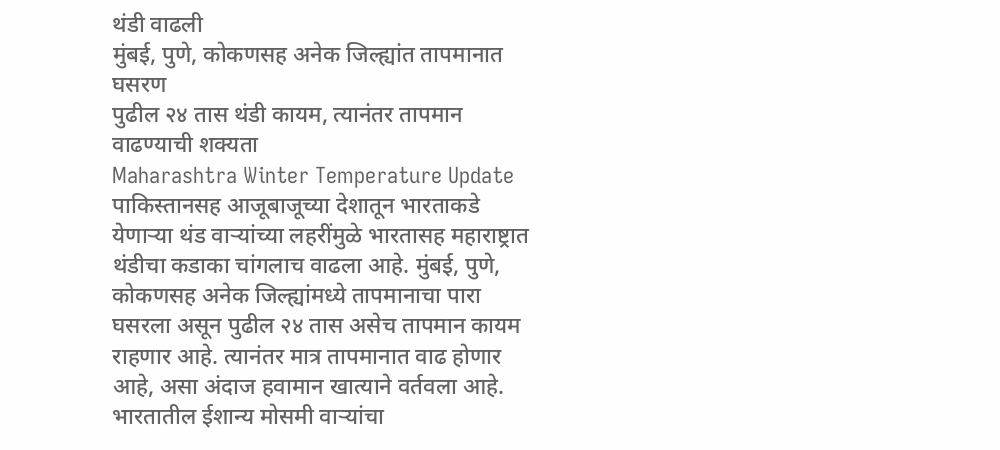थंडी वाढली
मुंबई, पुणे, कोकणसह अनेक जिल्ह्यांत तापमानात घसरण
पुढील २४ तास थंडी कायम, त्यानंतर तापमान वाढण्याची शक्यता
Maharashtra Winter Temperature Update पाकिस्तानसह आजूबाजूच्या देशातून भारताकडे येणाऱ्या थंड वाऱ्यांच्या लहरींमुळे भारतासह महाराष्ट्रात थंडीचा कडाका चांगलाच वाढला आहे. मुंबई, पुणे, कोकणसह अनेक जिल्ह्यांमध्ये तापमानाचा पारा घसरला असून पुढील २४ तास असेच तापमान कायम राहणार आहे. त्यानंतर मात्र तापमानात वाढ होणार आहे, असा अंदाज हवामान खात्याने वर्तवला आहे.
भारतातील ईशान्य मोसमी वाऱ्यांचा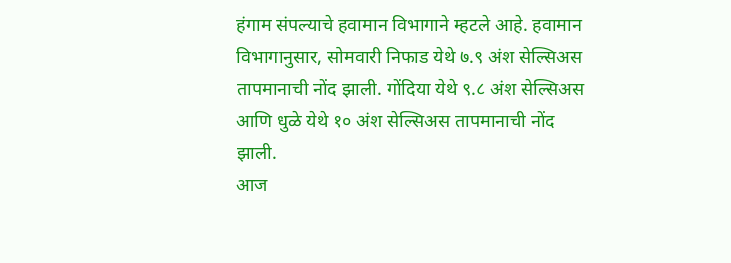हंगाम संपल्याचे हवामान विभागाने म्हटले आहे. हवामान विभागानुसार, सोमवारी निफाड येथे ७.९ अंश सेल्सिअस तापमानाची नोंद झाली. गोंदिया येथे ९.८ अंश सेल्सिअस आणि धुळे येथे १० अंश सेल्सिअस तापमानाची नोंद झाली.
आज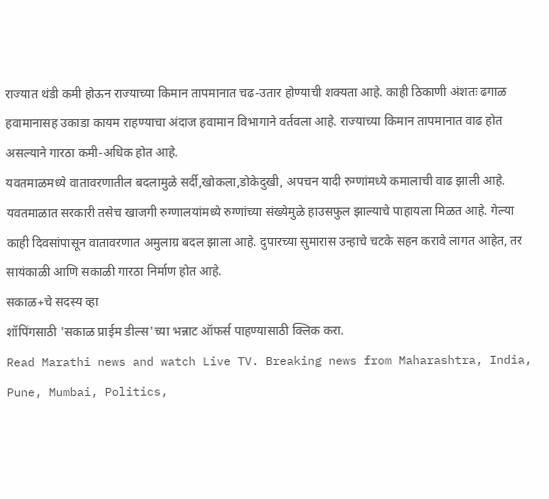राज्यात थंडी कमी होऊन राज्याच्या किमान तापमानात चढ-उतार होण्याची शक्यता आहे. काही ठिकाणी अंशतः ढगाळ हवामानासह उकाडा कायम राहण्याचा अंदाज हवामान विभागाने वर्तवला आहे. राज्याच्या किमान तापमानात वाढ होत असल्याने गारठा कमी-अधिक होत आहे.
यवतमाळमध्ये वातावरणातील बदलामुळे सर्दी,खोकला,डोकेदुखी, अपचन यादी रुग्णांमध्ये कमालाची वाढ झाली आहे. यवतमाळात सरकारी तसेच खाजगी रुग्णालयांमध्ये रुग्णांच्या संख्येमुळे हाउसफुल झाल्याचे पाहायला मिळत आहे. गेल्या काही दिवसांपासून वातावरणात अमुलाग्र बदल झाला आहे. दुपारच्या सुमारास उन्हाचे चटके सहन करावे लागत आहेत, तर सायंकाळी आणि सकाळी गारठा निर्माण होत आहे.
सकाळ+चे सदस्य व्हा
शॉपिंगसाठी 'सकाळ प्राईम डील्स'च्या भन्नाट ऑफर्स पाहण्यासाठी क्लिक करा.
Read Marathi news and watch Live TV. Breaking news from Maharashtra, India, Pune, Mumbai, Politics,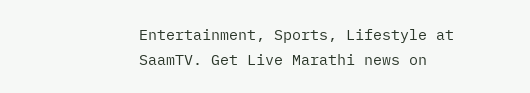Entertainment, Sports, Lifestyle at SaamTV. Get Live Marathi news on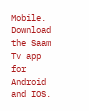Mobile. Download the Saam Tv app for Android and IOS.